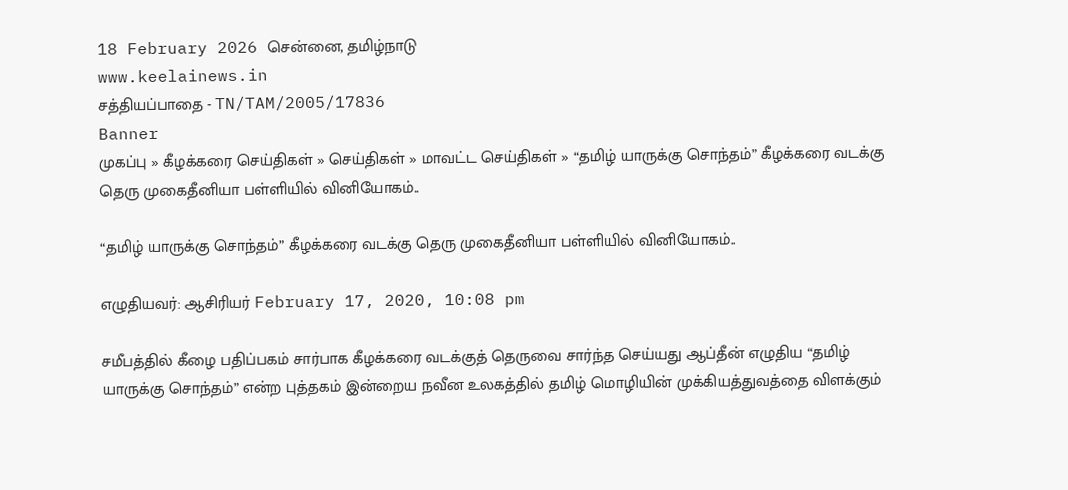18 February 2026 சென்னை, தமிழ்நாடு
www.keelainews.in
சத்தியப்பாதை - TN/TAM/2005/17836
Banner
முகப்பு » கீழக்கரை செய்திகள் » செய்திகள் » மாவட்ட செய்திகள் » “தமிழ் யாருக்கு சொந்தம்” கீழக்கரை வடக்கு தெரு முகைதீனியா பள்ளியில் வினியோகம்..

“தமிழ் யாருக்கு சொந்தம்” கீழக்கரை வடக்கு தெரு முகைதீனியா பள்ளியில் வினியோகம்..

எழுதியவர்: ஆசிரியர் February 17, 2020, 10:08 pm

சமீபத்தில் கீழை பதிப்பகம் சார்பாக கீழக்கரை வடக்குத் தெருவை சார்ந்த செய்யது ஆப்தீன் எழுதிய “தமிழ் யாருக்கு சொந்தம்” என்ற புத்தகம் இன்றைய நவீன உலகத்தில் தமிழ் மொழியின் முக்கியத்துவத்தை விளக்கும்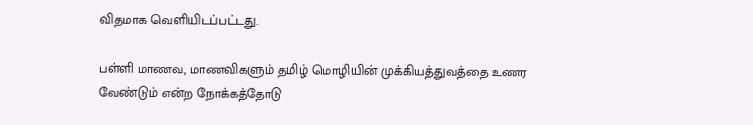விதமாக வெளியிடப்பட்டது.

பள்ளி மாணவ, மாணவிகளும் தமிழ் மொழியின் முக்கியத்துவத்தை உணர வேண்டும் என்ற நோக்கத்தோடு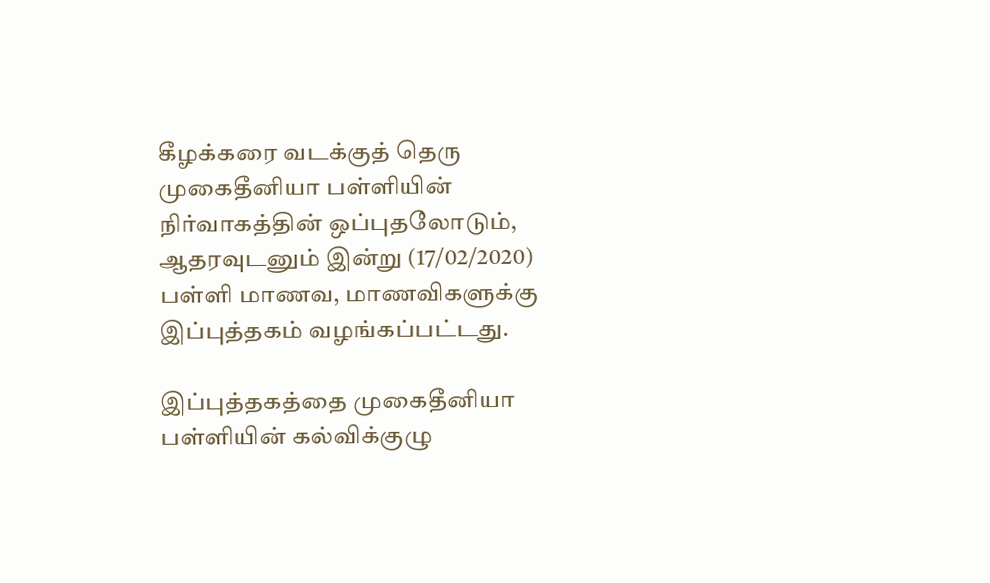கீழக்கரை வடக்குத் தெரு முகைதீனியா பள்ளியின் நிர்வாகத்தின் ஒப்புதலோடும், ஆதரவுடனும் இன்று (17/02/2020) பள்ளி மாணவ, மாணவிகளுக்கு இப்புத்தகம் வழங்கப்பட்டது.

இப்புத்தகத்தை முகைதீனியா பள்ளியின் கல்விக்குழு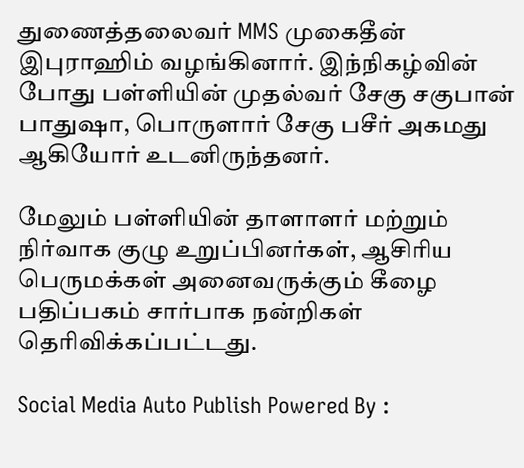துணைத்தலைவர் MMS முகைதீன் இபுராஹிம் வழங்கினார். இந்நிகழ்வின் போது பள்ளியின் முதல்வர் சேகு சகுபான் பாதுஷா, பொருளார் சேகு பசீர் அகமது ஆகியோர் உடனிருந்தனர்.

மேலும் பள்ளியின் தாளாளர் மற்றும் நிர்வாக குழு உறுப்பினர்கள், ஆசிரிய பெருமக்கள் அனைவருக்கும் கீழை பதிப்பகம் சார்பாக நன்றிகள் தெரிவிக்கப்பட்டது.

Social Media Auto Publish Powered By :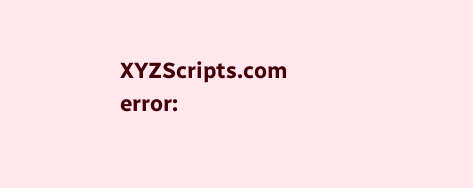XYZScripts.com
error: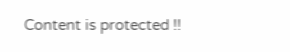Content is protected !!